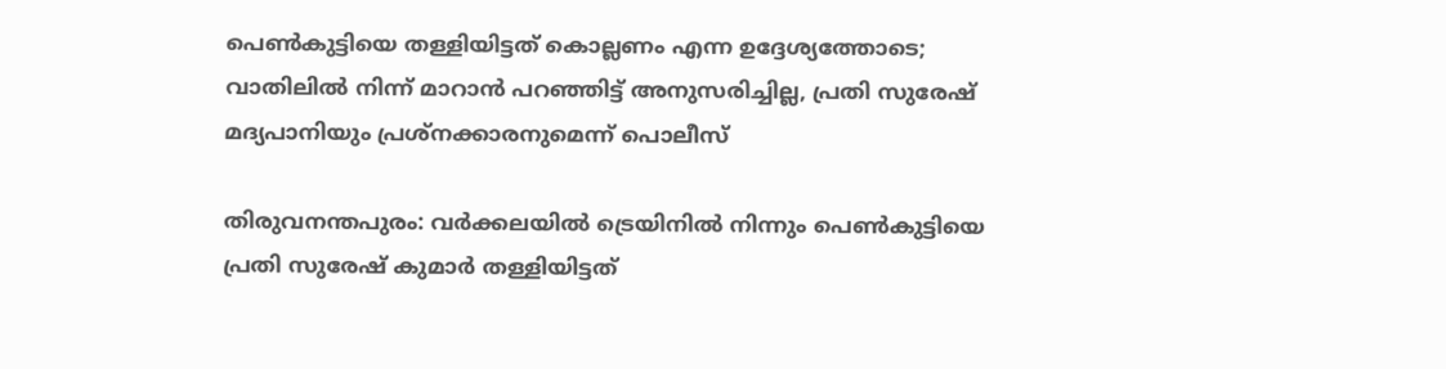പെണ്‍കുട്ടിയെ തള്ളിയിട്ടത് കൊല്ലണം എന്ന ഉദ്ദേശ്യത്തോടെ; വാതിലില്‍ നിന്ന് മാറാന്‍ പറഞ്ഞിട്ട് അനുസരിച്ചില്ല, പ്രതി സുരേഷ് മദ്യപാനിയും പ്രശ്നക്കാരനുമെന്ന് പൊലീസ്

തിരുവനന്തപുരം: വര്‍ക്കലയില്‍ ട്രെയിനില്‍ നിന്നും പെണ്‍കുട്ടിയെ പ്രതി സുരേഷ് കുമാര്‍ തള്ളിയിട്ടത്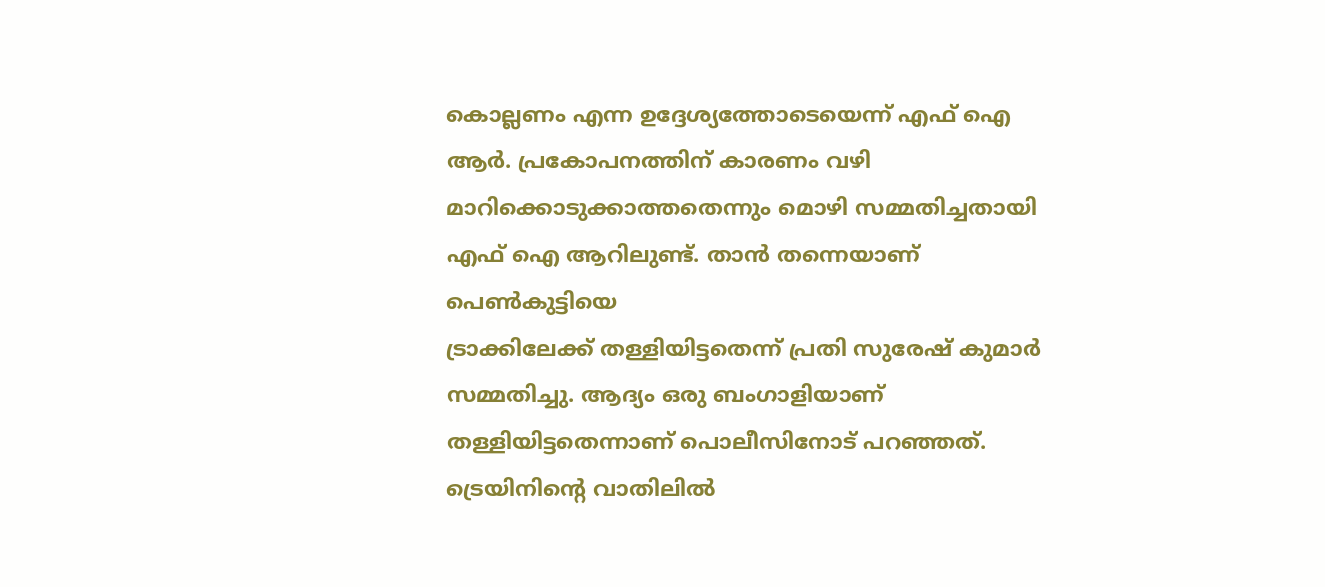കൊല്ലണം എന്ന ഉദ്ദേശ്യത്തോടെയെന്ന് എഫ് ഐ ആര്‍. പ്രകോപനത്തിന് കാരണം വഴി മാറിക്കൊടുക്കാത്തതെന്നും മൊഴി സമ്മതിച്ചതായി എഫ് ഐ ആറിലുണ്ട്. താന്‍ തന്നെയാണ് പെണ്‍കുട്ടിയെ
ട്രാക്കിലേക്ക് തള്ളിയിട്ടതെന്ന് പ്രതി സുരേഷ് കുമാര്‍ സമ്മതിച്ചു. ആദ്യം ഒരു ബംഗാളിയാണ് തള്ളിയിട്ടതെന്നാണ് പൊലീസിനോട് പറഞ്ഞത്. ട്രെയിനിന്റെ വാതിലില്‍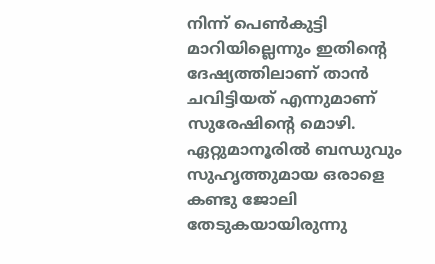നിന്ന് പെണ്‍കുട്ടി മാറിയില്ലെന്നും ഇതിന്റെ ദേഷ്യത്തിലാണ് താന്‍ ചവിട്ടിയത് എന്നുമാണ് സുരേഷിന്റെ മൊഴി. ഏറ്റുമാനൂരില്‍ ബന്ധുവും സുഹൃത്തുമായ ഒരാളെ കണ്ടു ജോലി തേടുകയായിരുന്നു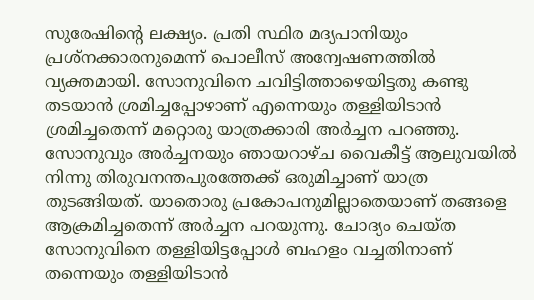സുരേഷിന്റെ ലക്ഷ്യം. പ്രതി സ്ഥിര മദ്യപാനിയും പ്രശ്നക്കാരനുമെന്ന് പൊലീസ് അന്വേഷണത്തില്‍ വ്യക്തമായി. സോനുവിനെ ചവിട്ടിത്താഴെയിട്ടതു കണ്ടു തടയാന്‍ ശ്രമിച്ചപ്പോഴാണ് എന്നെയും തള്ളിയിടാന്‍ ശ്രമിച്ചതെന്ന് മറ്റൊരു യാത്രക്കാരി അര്‍ച്ചന പറഞ്ഞു.
സോനുവും അര്‍ച്ചനയും ഞായറാഴ്ച വൈകീട്ട് ആലുവയില്‍ നിന്നു തിരുവനന്തപുരത്തേക്ക് ഒരുമിച്ചാണ് യാത്ര തുടങ്ങിയത്. യാതൊരു പ്രകോപനുമില്ലാതെയാണ് തങ്ങളെ ആക്രമിച്ചതെന്ന് അര്‍ച്ചന പറയുന്നു. ചോദ്യം ചെയ്ത സോനുവിനെ തള്ളിയിട്ടപ്പോള്‍ ബഹളം വച്ചതിനാണ് തന്നെയും തള്ളിയിടാന്‍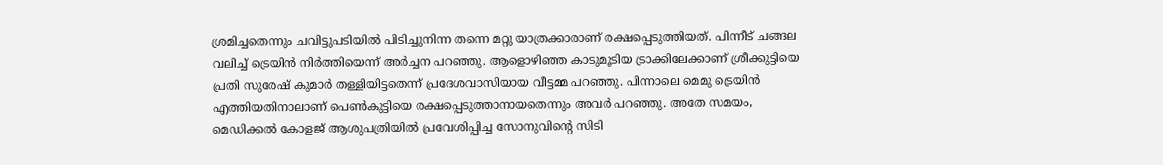ശ്രമിച്ചതെന്നും ചവിട്ടുപടിയില്‍ പിടിച്ചുനിന്ന തന്നെ മറ്റു യാത്രക്കാരാണ് രക്ഷപ്പെടുത്തിയത്. പിന്നീട് ചങ്ങല വലിച്ച് ട്രെയിന്‍ നിര്‍ത്തിയെന്ന് അര്‍ച്ചന പറഞ്ഞു. ആളൊഴിഞ്ഞ കാടുമൂടിയ ട്രാക്കിലേക്കാണ് ശ്രീക്കുട്ടിയെ പ്രതി സുരേഷ് കുമാര്‍ തള്ളിയിട്ടതെന്ന് പ്രദേശവാസിയായ വീട്ടമ്മ പറഞ്ഞു. പിന്നാലെ മെമു ട്രെയിന്‍ എത്തിയതിനാലാണ് പെണ്‍കുട്ടിയെ രക്ഷപ്പെടുത്താനായതെന്നും അവര്‍ പറഞ്ഞു. അതേ സമയം, മെഡിക്കല്‍ കോളജ് ആശുപത്രിയില്‍ പ്രവേശിപ്പിച്ച സോനുവിന്റെ സിടി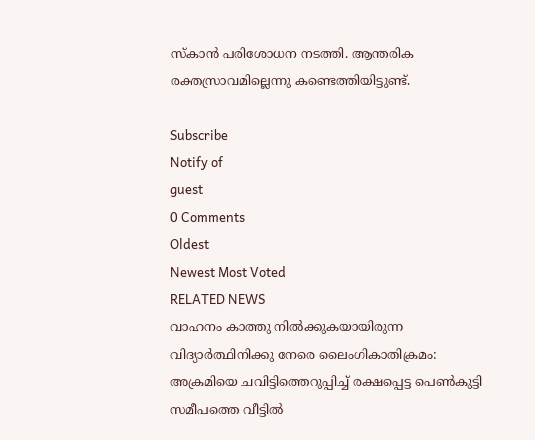സ്‌കാന്‍ പരിശോധന നടത്തി. ആന്തരിക രക്തസ്രാവമില്ലെന്നു കണ്ടെത്തിയിട്ടുണ്ട്.

Subscribe
Notify of
guest
0 Comments
Oldest
Newest Most Voted
RELATED NEWS
വാഹനം കാത്തു നില്‍ക്കുകയായിരുന്ന വിദ്യാര്‍ത്ഥിനിക്കു നേരെ ലൈംഗികാതിക്രമം: അക്രമിയെ ചവിട്ടിത്തെറുപ്പിച്ച് രക്ഷപ്പെട്ട പെണ്‍കുട്ടി സമീപത്തെ വീട്ടില്‍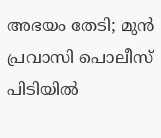അഭയം തേടി; മുന്‍ പ്രവാസി പൊലീസ് പിടിയില്‍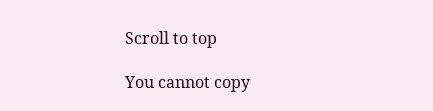Scroll to top

You cannot copy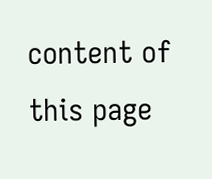content of this page